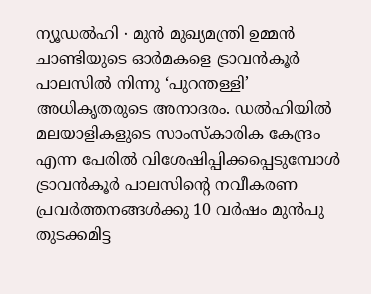ന്യൂഡൽഹി ∙ മുൻ മുഖ്യമന്ത്രി ഉമ്മൻ ചാണ്ടിയുടെ ഓർമകളെ ട്രാവൻകൂർ പാലസിൽ നിന്നു ‘പുറന്തള്ളി’ അധികൃതരുടെ അനാദരം. ഡൽഹിയിൽ മലയാളികളുടെ സാംസ്കാരിക കേന്ദ്രം എന്ന പേരിൽ വിശേഷിപ്പിക്കപ്പെടുമ്പോൾ ട്രാവൻകൂർ പാലസിന്റെ നവീകരണ പ്രവർത്തനങ്ങൾക്കു 10 വർഷം മുൻപു തുടക്കമിട്ട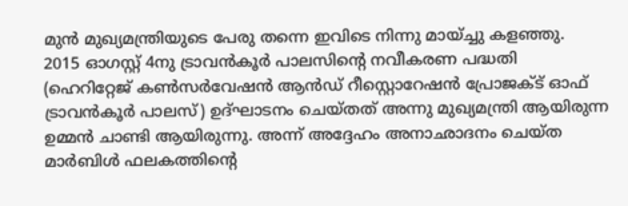മുൻ മുഖ്യമന്ത്രിയുടെ പേരു തന്നെ ഇവിടെ നിന്നു മായ്ച്ചു കളഞ്ഞു.
2015 ഓഗസ്റ്റ് 4നു ട്രാവൻകൂർ പാലസിന്റെ നവീകരണ പദ്ധതി (ഹെറിറ്റേജ് കൺസർവേഷൻ ആൻഡ് റീസ്റ്റൊറേഷൻ പ്രോജക്ട് ഓഫ് ട്രാവൻകൂർ പാലസ്) ഉദ്ഘാടനം ചെയ്തത് അന്നു മുഖ്യമന്ത്രി ആയിരുന്ന ഉമ്മൻ ചാണ്ടി ആയിരുന്നു. അന്ന് അദ്ദേഹം അനാഛാദനം ചെയ്ത മാർബിൾ ഫലകത്തിന്റെ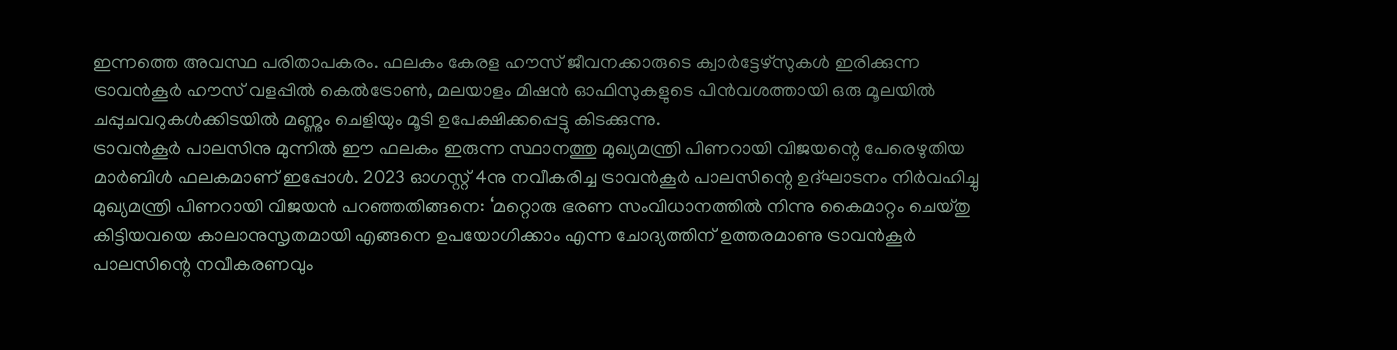ഇന്നത്തെ അവസ്ഥ പരിതാപകരം. ഫലകം കേരള ഹൗസ് ജീവനക്കാരുടെ ക്വാർട്ടേഴ്സുകൾ ഇരിക്കുന്ന ട്രാവൻകൂർ ഹൗസ് വളപ്പിൽ കെൽട്രോൺ, മലയാളം മിഷൻ ഓഫിസുകളുടെ പിൻവശത്തായി ഒരു മൂലയിൽ ചപ്പുചവറുകൾക്കിടയിൽ മണ്ണും ചെളിയും മൂടി ഉപേക്ഷിക്കപ്പെട്ടു കിടക്കുന്നു.
ട്രാവൻകൂർ പാലസിനു മുന്നിൽ ഈ ഫലകം ഇരുന്ന സ്ഥാനത്തു മുഖ്യമന്ത്രി പിണറായി വിജയന്റെ പേരെഴുതിയ മാർബിൾ ഫലകമാണ് ഇപ്പോൾ. 2023 ഓഗസ്റ്റ് 4നു നവീകരിച്ച ട്രാവൻകൂർ പാലസിന്റെ ഉദ്ഘാടനം നിർവഹിച്ചു മുഖ്യമന്ത്രി പിണറായി വിജയൻ പറഞ്ഞതിങ്ങനെ: ‘മറ്റൊരു ഭരണ സംവിധാനത്തിൽ നിന്നു കൈമാറ്റം ചെയ്തു കിട്ടിയവയെ കാലാനുസൃതമായി എങ്ങനെ ഉപയോഗിക്കാം എന്ന ചോദ്യത്തിന് ഉത്തരമാണു ട്രാവൻകൂർ പാലസിന്റെ നവീകരണവും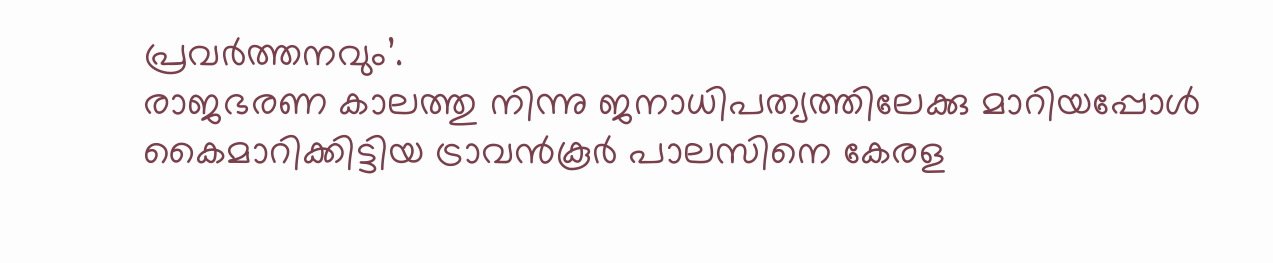പ്രവർത്തനവും’.
രാജഭരണ കാലത്തു നിന്നു ജനാധിപത്യത്തിലേക്കു മാറിയപ്പോൾ കൈമാറിക്കിട്ടിയ ട്രാവൻകൂർ പാലസിനെ കേരള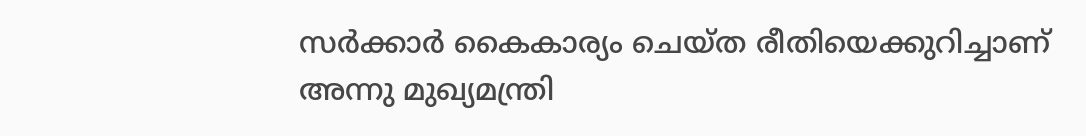സർക്കാർ കൈകാര്യം ചെയ്ത രീതിയെക്കുറിച്ചാണ് അന്നു മുഖ്യമന്ത്രി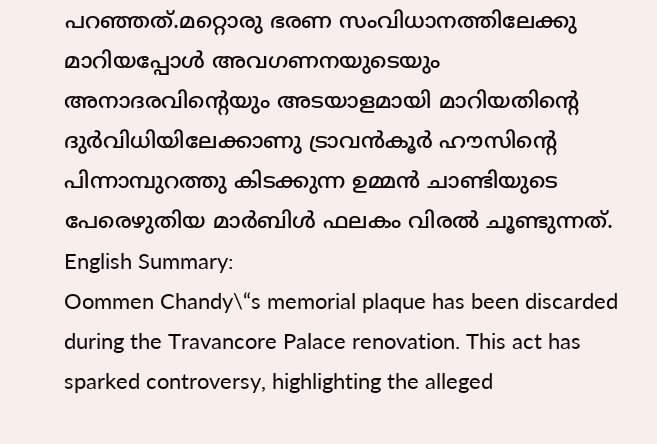പറഞ്ഞത്.മറ്റൊരു ഭരണ സംവിധാനത്തിലേക്കു മാറിയപ്പോൾ അവഗണനയുടെയും അനാദരവിന്റെയും അടയാളമായി മാറിയതിന്റെ ദുർവിധിയിലേക്കാണു ട്രാവൻകൂർ ഹൗസിന്റെ പിന്നാമ്പുറത്തു കിടക്കുന്ന ഉമ്മൻ ചാണ്ടിയുടെ പേരെഴുതിയ മാർബിൾ ഫലകം വിരൽ ചൂണ്ടുന്നത്. English Summary:
Oommen Chandy\“s memorial plaque has been discarded during the Travancore Palace renovation. This act has sparked controversy, highlighting the alleged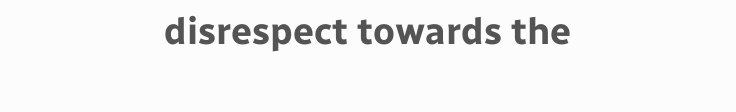disrespect towards the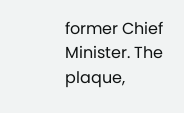former Chief Minister. The plaque,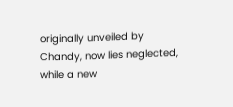originally unveiled by Chandy, now lies neglected, while a new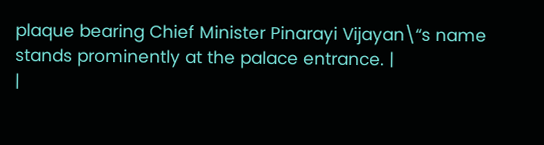plaque bearing Chief Minister Pinarayi Vijayan\“s name stands prominently at the palace entrance. |
|